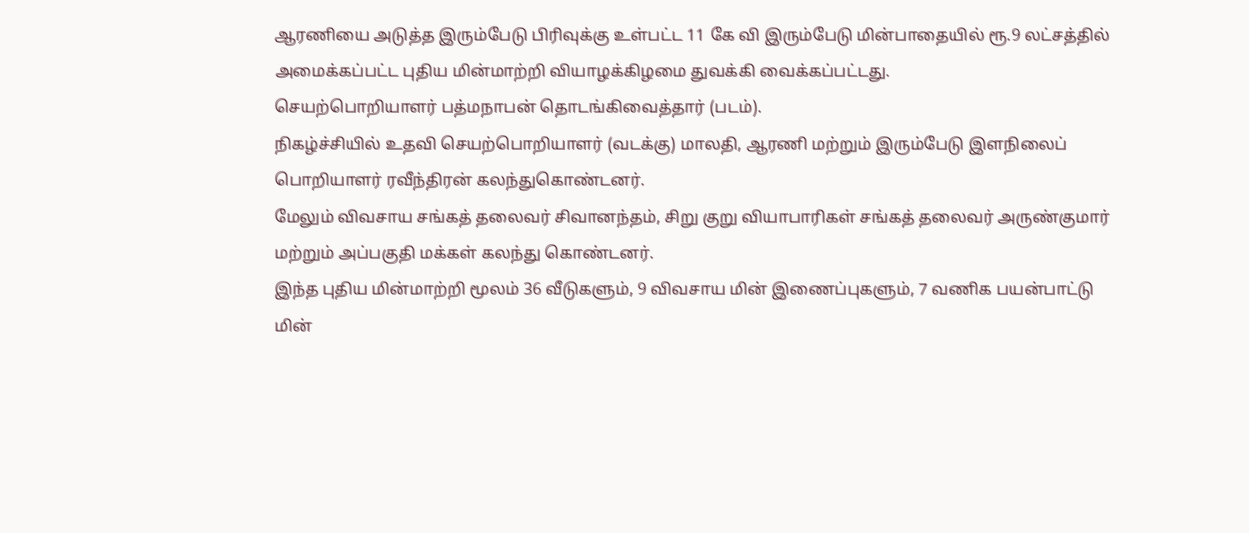ஆரணியை அடுத்த இரும்பேடு பிரிவுக்கு உள்பட்ட 11 கே வி இரும்பேடு மின்பாதையில் ரூ.9 லட்சத்தில் அமைக்கப்பட்ட புதிய மின்மாற்றி வியாழக்கிழமை துவக்கி வைக்கப்பட்டது.
செயற்பொறியாளர் பத்மநாபன் தொடங்கிவைத்தார் (படம்).
நிகழ்ச்சியில் உதவி செயற்பொறியாளர் (வடக்கு) மாலதி, ஆரணி மற்றும் இரும்பேடு இளநிலைப் பொறியாளர் ரவீந்திரன் கலந்துகொண்டனர்.
மேலும் விவசாய சங்கத் தலைவர் சிவானந்தம், சிறு குறு வியாபாரிகள் சங்கத் தலைவர் அருண்குமார் மற்றும் அப்பகுதி மக்கள் கலந்து கொண்டனர்.
இந்த புதிய மின்மாற்றி மூலம் 36 வீடுகளும், 9 விவசாய மின் இணைப்புகளும், 7 வணிக பயன்பாட்டு மின்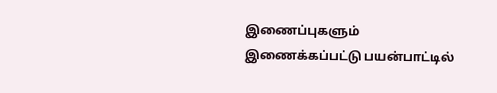இணைப்புகளும் இணைக்கப்பட்டு பயன்பாட்டில்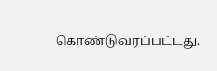கொண்டுவரப்பட்டது.